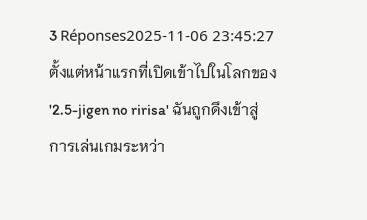3 Réponses2025-11-06 23:45:27
ตั้งแต่หน้าแรกที่เปิดเข้าไปในโลกของ '2.5-jigen no ririsa' ฉันถูกดึงเข้าสู่การเล่นเกมระหว่า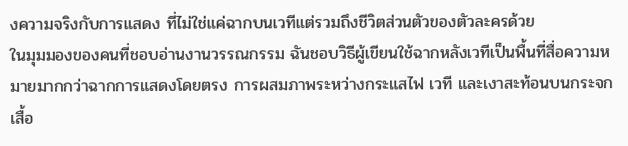งความจริงกับการแสดง ที่ไม่ใช่แค่ฉากบนเวทีแต่รวมถึงชีวิตส่วนตัวของตัวละครด้วย
ในมุมมองของคนที่ชอบอ่านงานวรรณกรรม ฉันชอบวิธีผู้เขียนใช้ฉากหลังเวทีเป็นพื้นที่สื่อความหมายมากกว่าฉากการแสดงโดยตรง การผสมภาพระหว่างกระแสไฟ เวที และเงาสะท้อนบนกระจกเสื้อ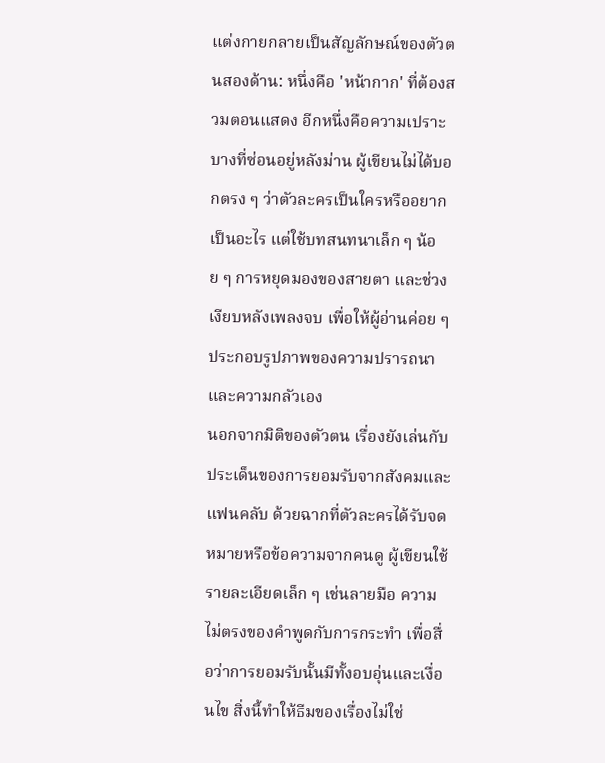แต่งกายกลายเป็นสัญลักษณ์ของตัวตนสองด้าน: หนึ่งคือ 'หน้ากาก' ที่ต้องสวมตอนแสดง อีกหนึ่งคือความเปราะบางที่ซ่อนอยู่หลังม่าน ผู้เขียนไม่ได้บอกตรง ๆ ว่าตัวละครเป็นใครหรืออยากเป็นอะไร แต่ใช้บทสนทนาเล็ก ๆ น้อย ๆ การหยุดมองของสายตา และช่วงเงียบหลังเพลงจบ เพื่อให้ผู้อ่านค่อย ๆ ประกอบรูปภาพของความปรารถนาและความกลัวเอง
นอกจากมิติของตัวตน เรื่องยังเล่นกับประเด็นของการยอมรับจากสังคมและแฟนคลับ ด้วยฉากที่ตัวละครได้รับจดหมายหรือข้อความจากคนดู ผู้เขียนใช้รายละเอียดเล็ก ๆ เช่นลายมือ ความไม่ตรงของคำพูดกับการกระทำ เพื่อสื่อว่าการยอมรับนั้นมีทั้งอบอุ่นและเงื่อนไข สิ่งนี้ทำให้ธีมของเรื่องไม่ใช่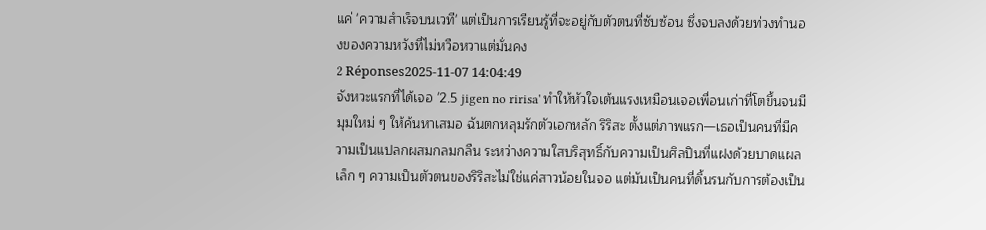แค่ 'ความสำเร็จบนเวที' แต่เป็นการเรียนรู้ที่จะอยู่กับตัวตนที่ซับซ้อน ซึ่งจบลงด้วยท่วงทำนองของความหวังที่ไม่หวือหวาแต่มั่นคง
2 Réponses2025-11-07 14:04:49
จังหวะแรกที่ได้เจอ '2.5 jigen no ririsa' ทำให้หัวใจเต้นแรงเหมือนเจอเพื่อนเก่าที่โตขึ้นจนมีมุมใหม่ ๆ ให้ค้นหาเสมอ ฉันตกหลุมรักตัวเอกหลัก ริริสะ ตั้งแต่ภาพแรก—เธอเป็นคนที่มีความเป็นแปลกผสมกลมกลืน ระหว่างความใสบริสุทธิ์กับความเป็นศิลปินที่แฝงด้วยบาดแผลเล็ก ๆ ความเป็นตัวตนของริริสะไม่ใช่แค่สาวน้อยในจอ แต่มันเป็นคนที่ดิ้นรนกับการต้องเป็น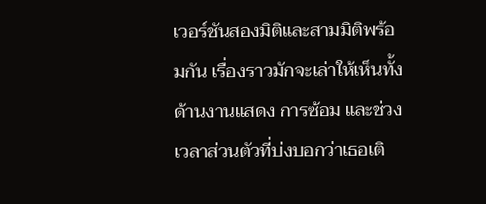เวอร์ชันสองมิติและสามมิติพร้อมกัน เรื่องราวมักจะเล่าให้เห็นทั้งด้านงานแสดง การซ้อม และช่วงเวลาส่วนตัวที่บ่งบอกว่าเธอเติ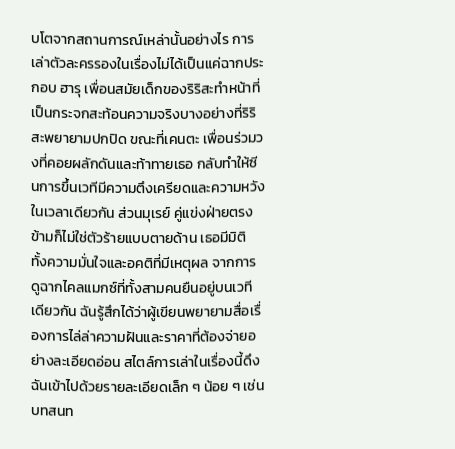บโตจากสถานการณ์เหล่านั้นอย่างไร การเล่าตัวละครรองในเรื่องไม่ได้เป็นแค่ฉากประกอบ ฮารุ เพื่อนสมัยเด็กของริริสะทำหน้าที่เป็นกระจกสะท้อนความจริงบางอย่างที่ริริสะพยายามปกปิด ขณะที่เคนตะ เพื่อนร่วมวงที่คอยผลักดันและท้าทายเธอ กลับทำให้ซีนการขึ้นเวทีมีความตึงเครียดและความหวังในเวลาเดียวกัน ส่วนมุเรย์ คู่แข่งฝ่ายตรงข้ามก็ไม่ใช่ตัวร้ายแบบตายด้าน เธอมีมิติ ทั้งความมั่นใจและอคติที่มีเหตุผล จากการดูฉากไคลแมกซ์ที่ทั้งสามคนยืนอยู่บนเวทีเดียวกัน ฉันรู้สึกได้ว่าผู้เขียนพยายามสื่อเรื่องการไล่ล่าความฝันและราคาที่ต้องจ่ายอย่างละเอียดอ่อน สไตล์การเล่าในเรื่องนี้ดึงฉันเข้าไปด้วยรายละเอียดเล็ก ๆ น้อย ๆ เช่น บทสนท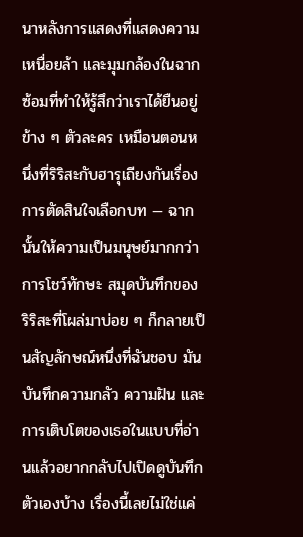นาหลังการแสดงที่แสดงความเหนื่อยล้า และมุมกล้องในฉากซ้อมที่ทำให้รู้สึกว่าเราได้ยืนอยู่ข้าง ๆ ตัวละคร เหมือนตอนหนึ่งที่ริริสะกับฮารุเถียงกันเรื่องการตัดสินใจเลือกบท — ฉากนั้นให้ความเป็นมนุษย์มากกว่าการโชว์ทักษะ สมุดบันทึกของริริสะที่โผล่มาบ่อย ๆ ก็กลายเป็นสัญลักษณ์หนึ่งที่ฉันชอบ มันบันทึกความกลัว ความฝัน และการเติบโตของเธอในแบบที่อ่านแล้วอยากกลับไปเปิดดูบันทึกตัวเองบ้าง เรื่องนี้เลยไม่ใช่แค่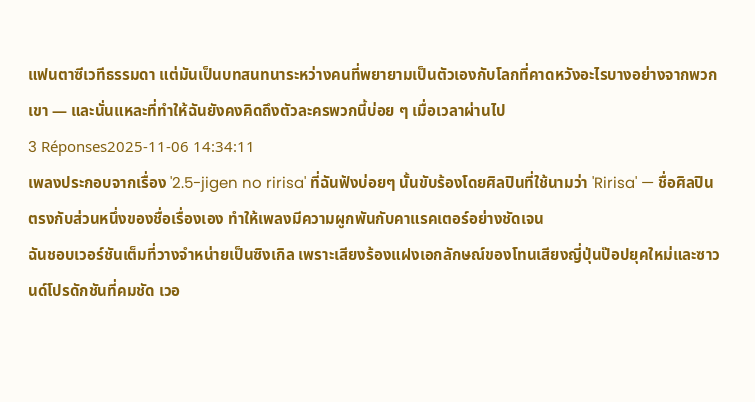แฟนตาซีเวทีธรรมดา แต่มันเป็นบทสนทนาระหว่างคนที่พยายามเป็นตัวเองกับโลกที่คาดหวังอะไรบางอย่างจากพวกเขา — และนั่นแหละที่ทำให้ฉันยังคงคิดถึงตัวละครพวกนี้บ่อย ๆ เมื่อเวลาผ่านไป
3 Réponses2025-11-06 14:34:11
เพลงประกอบจากเรื่อง '2.5-jigen no ririsa' ที่ฉันฟังบ่อยๆ นั้นขับร้องโดยศิลปินที่ใช้นามว่า 'Ririsa' — ชื่อศิลปินตรงกับส่วนหนึ่งของชื่อเรื่องเอง ทำให้เพลงมีความผูกพันกับคาแรคเตอร์อย่างชัดเจน
ฉันชอบเวอร์ชันเต็มที่วางจำหน่ายเป็นซิงเกิล เพราะเสียงร้องแฝงเอกลักษณ์ของโทนเสียงญี่ปุ่นป๊อปยุคใหม่และซาวนด์โปรดักชันที่คมชัด เวอ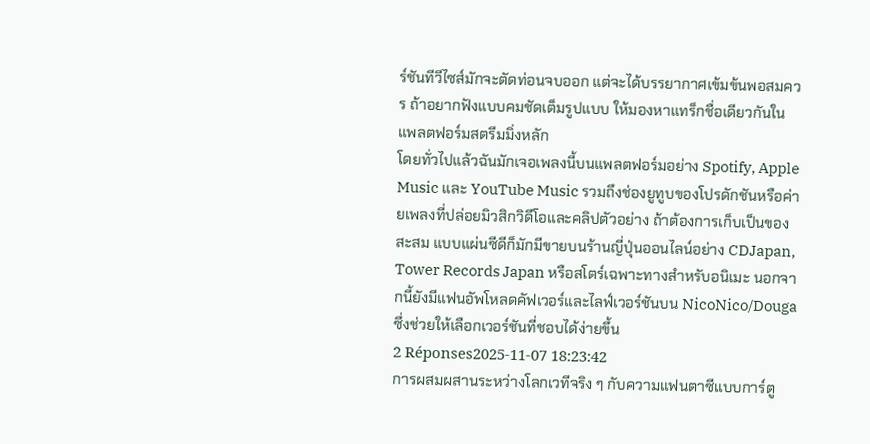ร์ชันทีวีไซส์มักจะตัดท่อนจบออก แต่จะได้บรรยากาศเข้มข้นพอสมควร ถ้าอยากฟังแบบคมชัดเต็มรูปแบบ ให้มองหาแทร็กชื่อเดียวกันในแพลตฟอร์มสตรีมมิ่งหลัก
โดยทั่วไปแล้วฉันมักเจอเพลงนี้บนแพลตฟอร์มอย่าง Spotify, Apple Music และ YouTube Music รวมถึงช่องยูทูบของโปรดักชันหรือค่ายเพลงที่ปล่อยมิวสิกวิดีโอและคลิปตัวอย่าง ถ้าต้องการเก็บเป็นของสะสม แบบแผ่นซีดีก็มักมีขายบนร้านญี่ปุ่นออนไลน์อย่าง CDJapan, Tower Records Japan หรือสโตร์เฉพาะทางสำหรับอนิเมะ นอกจากนี้ยังมีแฟนอัพโหลดคัฟเวอร์และไลฟ์เวอร์ชันบน NicoNico/Douga ซึ่งช่วยให้เลือกเวอร์ชันที่ชอบได้ง่ายขึ้น
2 Réponses2025-11-07 18:23:42
การผสมผสานระหว่างโลกเวทีจริง ๆ กับความแฟนตาซีแบบการ์ตู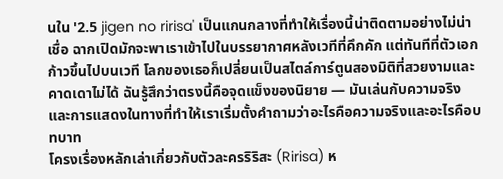นใน '2.5 jigen no ririsa' เป็นแกนกลางที่ทำให้เรื่องนี้น่าติดตามอย่างไม่น่าเชื่อ ฉากเปิดมักจะพาเราเข้าไปในบรรยากาศหลังเวทีที่คึกคัก แต่ทันทีที่ตัวเอกก้าวขึ้นไปบนเวที โลกของเธอก็เปลี่ยนเป็นสไตล์การ์ตูนสองมิติที่สวยงามและคาดเดาไม่ได้ ฉันรู้สึกว่าตรงนี้คือจุดแข็งของนิยาย — มันเล่นกับความจริงและการแสดงในทางที่ทำให้เราเริ่มตั้งคำถามว่าอะไรคือความจริงและอะไรคือบทบาท
โครงเรื่องหลักเล่าเกี่ยวกับตัวละครริริสะ (Ririsa) ห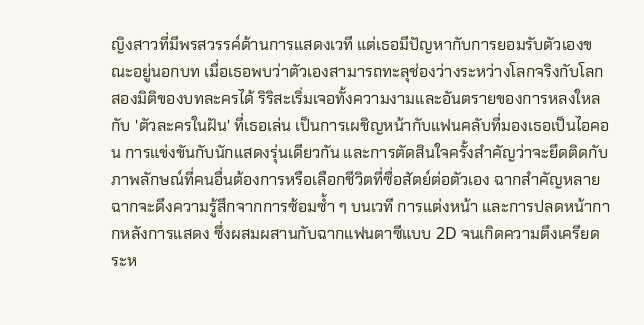ญิงสาวที่มีพรสวรรค์ด้านการแสดงเวที แต่เธอมีปัญหากับการยอมรับตัวเองขณะอยู่นอกบท เมื่อเธอพบว่าตัวเองสามารถทะลุช่องว่างระหว่างโลกจริงกับโลกสองมิติของบทละครได้ ริริสะเริ่มเจอทั้งความงามและอันตรายของการหลงใหลกับ 'ตัวละครในฝัน' ที่เธอเล่น เป็นการเผชิญหน้ากับแฟนคลับที่มองเธอเป็นไอคอน การแข่งขันกับนักแสดงรุ่นเดียวกัน และการตัดสินใจครั้งสำคัญว่าจะยึดติดกับภาพลักษณ์ที่คนอื่นต้องการหรือเลือกชีวิตที่ซื่อสัตย์ต่อตัวเอง ฉากสำคัญหลายฉากจะดึงความรู้สึกจากการซ้อมซ้ำ ๆ บนเวที การแต่งหน้า และการปลดหน้ากากหลังการแสดง ซึ่งผสมผสานกับฉากแฟนตาซีแบบ 2D จนเกิดความตึงเครียดระห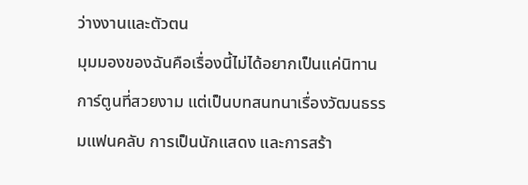ว่างงานและตัวตน
มุมมองของฉันคือเรื่องนี้ไม่ได้อยากเป็นแค่นิทานการ์ตูนที่สวยงาม แต่เป็นบทสนทนาเรื่องวัฒนธรรมแฟนคลับ การเป็นนักแสดง และการสร้า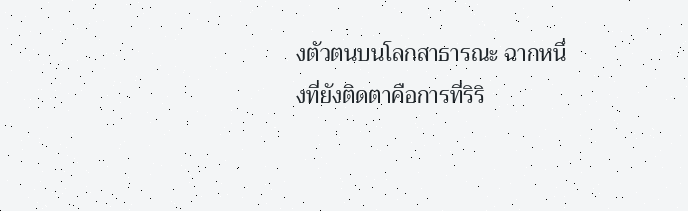งตัวตนบนโลกสาธารณะ ฉากหนึ่งที่ยังติดตาคือการที่ริริ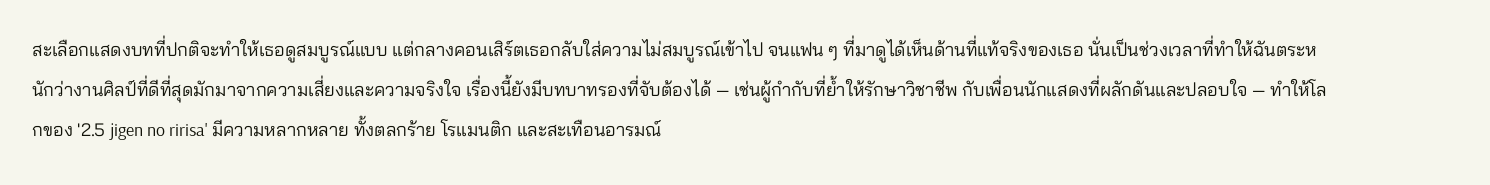สะเลือกแสดงบทที่ปกติจะทำให้เธอดูสมบูรณ์แบบ แต่กลางคอนเสิร์ตเธอกลับใส่ความไม่สมบูรณ์เข้าไป จนแฟน ๆ ที่มาดูได้เห็นด้านที่แท้จริงของเธอ นั่นเป็นช่วงเวลาที่ทำให้ฉันตระหนักว่างานศิลป์ที่ดีที่สุดมักมาจากความเสี่ยงและความจริงใจ เรื่องนี้ยังมีบทบาทรองที่จับต้องได้ — เช่นผู้กำกับที่ย้ำให้รักษาวิชาชีพ กับเพื่อนนักแสดงที่ผลักดันและปลอบใจ — ทำให้โลกของ '2.5 jigen no ririsa' มีความหลากหลาย ทั้งตลกร้าย โรแมนติก และสะเทือนอารมณ์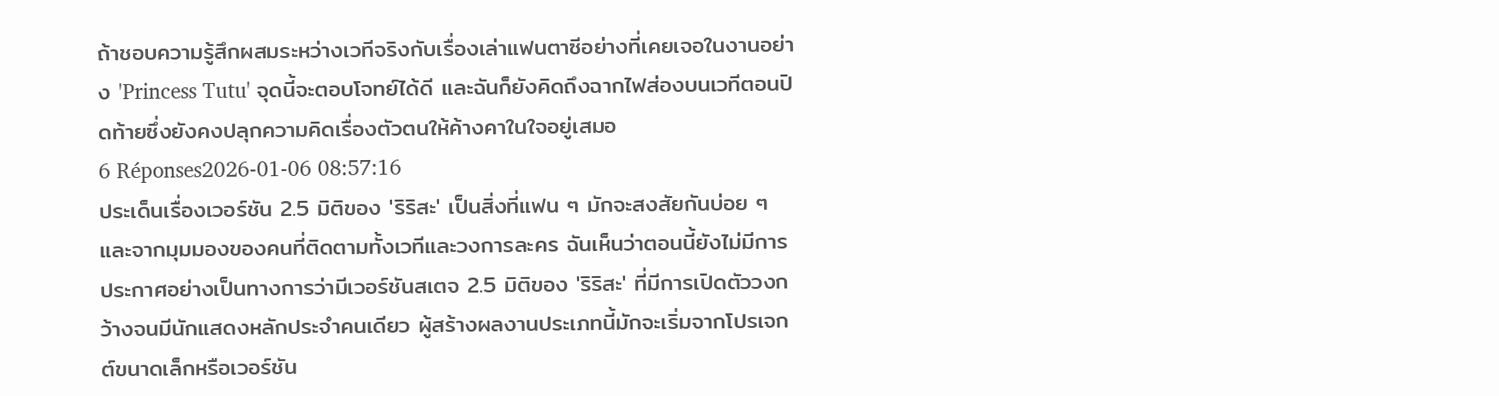ถ้าชอบความรู้สึกผสมระหว่างเวทีจริงกับเรื่องเล่าแฟนตาซีอย่างที่เคยเจอในงานอย่าง 'Princess Tutu' จุดนี้จะตอบโจทย์ได้ดี และฉันก็ยังคิดถึงฉากไฟส่องบนเวทีตอนปิดท้ายซึ่งยังคงปลุกความคิดเรื่องตัวตนให้ค้างคาในใจอยู่เสมอ
6 Réponses2026-01-06 08:57:16
ประเด็นเรื่องเวอร์ชัน 2.5 มิติของ 'ริริสะ' เป็นสิ่งที่แฟน ๆ มักจะสงสัยกันบ่อย ๆ และจากมุมมองของคนที่ติดตามทั้งเวทีและวงการละคร ฉันเห็นว่าตอนนี้ยังไม่มีการประกาศอย่างเป็นทางการว่ามีเวอร์ชันสเตจ 2.5 มิติของ 'ริริสะ' ที่มีการเปิดตัววงกว้างจนมีนักแสดงหลักประจำคนเดียว ผู้สร้างผลงานประเภทนี้มักจะเริ่มจากโปรเจกต์ขนาดเล็กหรือเวอร์ชัน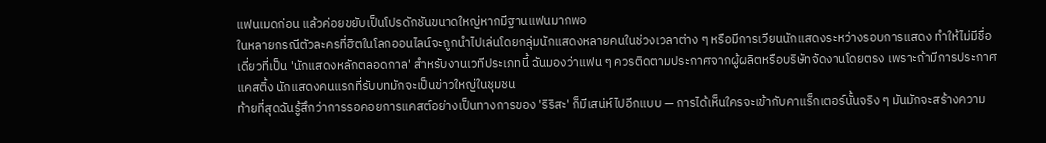แฟนเมดก่อน แล้วค่อยขยับเป็นโปรดักชันขนาดใหญ่หากมีฐานแฟนมากพอ
ในหลายกรณีตัวละครที่ฮิตในโลกออนไลน์จะถูกนำไปเล่นโดยกลุ่มนักแสดงหลายคนในช่วงเวลาต่าง ๆ หรือมีการเวียนนักแสดงระหว่างรอบการแสดง ทำให้ไม่มีชื่อเดี่ยวที่เป็น 'นักแสดงหลักตลอดกาล' สำหรับงานเวทีประเภทนี้ ฉันมองว่าแฟน ๆ ควรติดตามประกาศจากผู้ผลิตหรือบริษัทจัดงานโดยตรง เพราะถ้ามีการประกาศแคสติ้ง นักแสดงคนแรกที่รับบทมักจะเป็นข่าวใหญ่ในชุมชน
ท้ายที่สุดฉันรู้สึกว่าการรอคอยการแคสต์อย่างเป็นทางการของ 'ริริสะ' ก็มีเสน่ห์ไปอีกแบบ — การได้เห็นใครจะเข้ากับคาแร็กเตอร์นั้นจริง ๆ มันมักจะสร้างความ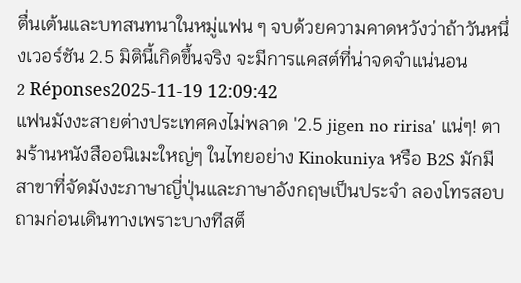ตื่นเต้นและบทสนทนาในหมู่แฟน ๆ จบด้วยความคาดหวังว่าถ้าวันหนึ่งเวอร์ชัน 2.5 มิตินี้เกิดขึ้นจริง จะมีการแคสต์ที่น่าจดจำแน่นอน
2 Réponses2025-11-19 12:09:42
แฟนมังงะสายต่างประเทศคงไม่พลาด '2.5 jigen no ririsa' แน่ๆ! ตามร้านหนังสืออนิเมะใหญ่ๆ ในไทยอย่าง Kinokuniya หรือ B2S มักมีสาขาที่จัดมังงะภาษาญี่ปุ่นและภาษาอังกฤษเป็นประจำ ลองโทรสอบถามก่อนเดินทางเพราะบางทีสต็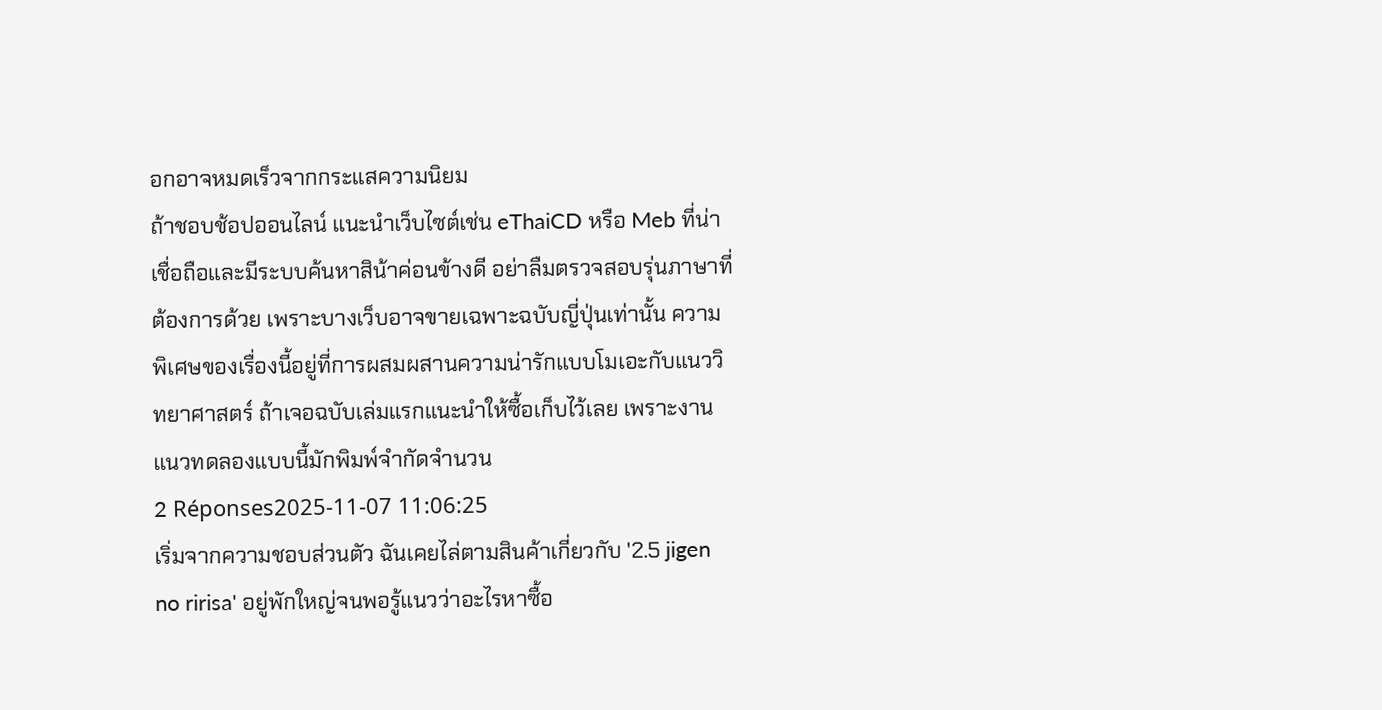อกอาจหมดเร็วจากกระแสความนิยม
ถ้าชอบช้อปออนไลน์ แนะนำเว็บไซต์เช่น eThaiCD หรือ Meb ที่น่าเชื่อถือและมีระบบค้นหาสิน้าค่อนข้างดี อย่าลืมตรวจสอบรุ่นภาษาที่ต้องการด้วย เพราะบางเว็บอาจขายเฉพาะฉบับญี่ปุ่นเท่านั้น ความพิเศษของเรื่องนี้อยู่ที่การผสมผสานความน่ารักแบบโมเอะกับแนววิทยาศาสตร์ ถ้าเจอฉบับเล่มแรกแนะนำให้ซื้อเก็บไว้เลย เพราะงานแนวทดลองแบบนี้มักพิมพ์จำกัดจำนวน
2 Réponses2025-11-07 11:06:25
เริ่มจากความชอบส่วนตัว ฉันเคยไล่ตามสินค้าเกี่ยวกับ '2.5 jigen no ririsa' อยู่พักใหญ่จนพอรู้แนวว่าอะไรหาซื้อ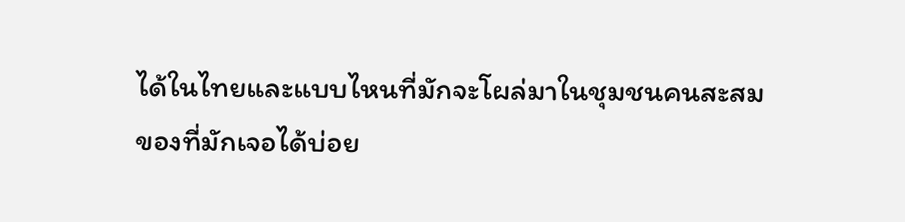ได้ในไทยและแบบไหนที่มักจะโผล่มาในชุมชนคนสะสม
ของที่มักเจอได้บ่อย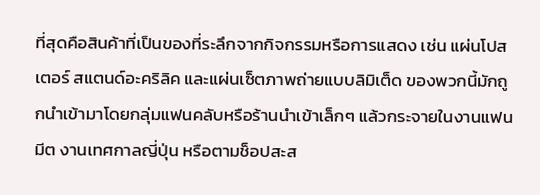ที่สุดคือสินค้าที่เป็นของที่ระลึกจากกิจกรรมหรือการแสดง เช่น แผ่นโปสเตอร์ สแตนด์อะคริลิค และแผ่นเซ็ตภาพถ่ายแบบลิมิเต็ด ของพวกนี้มักถูกนำเข้ามาโดยกลุ่มแฟนคลับหรือร้านนำเข้าเล็กๆ แล้วกระจายในงานแฟนมีต งานเทศกาลญี่ปุ่น หรือตามช็อปสะส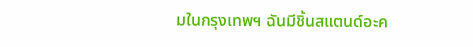มในกรุงเทพฯ ฉันมีชิ้นสแตนด์อะค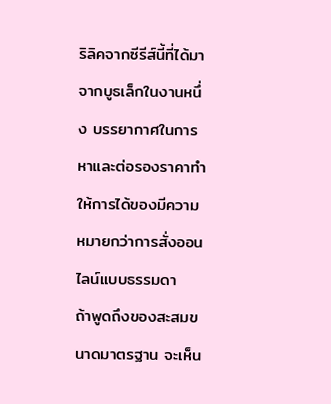ริลิคจากซีรีส์นี้ที่ได้มาจากบูธเล็กในงานหนึ่ง บรรยากาศในการหาและต่อรองราคาทำให้การได้ของมีความหมายกว่าการสั่งออนไลน์แบบธรรมดา
ถ้าพูดถึงของสะสมขนาดมาตรฐาน จะเห็น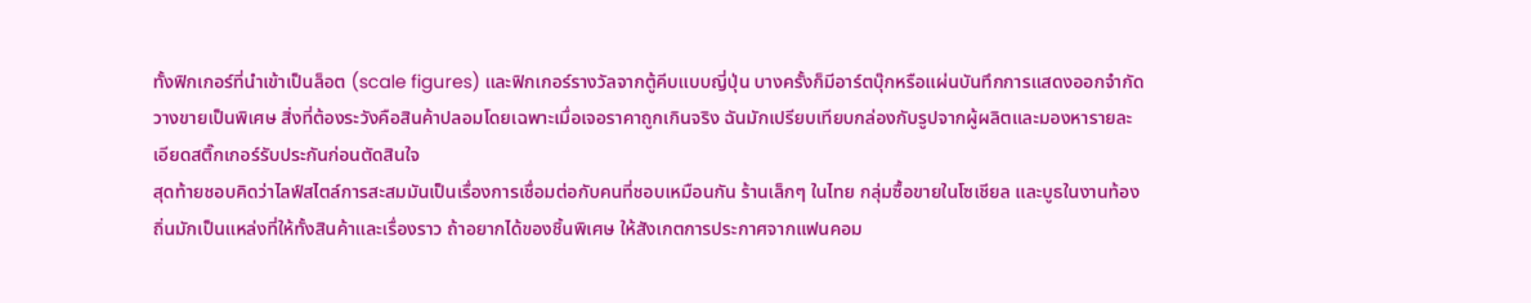ทั้งฟิกเกอร์ที่นำเข้าเป็นล็อต (scale figures) และฟิกเกอร์รางวัลจากตู้คีบแบบญี่ปุ่น บางครั้งก็มีอาร์ตบุ๊กหรือแผ่นบันทึกการแสดงออกจำกัดวางขายเป็นพิเศษ สิ่งที่ต้องระวังคือสินค้าปลอมโดยเฉพาะเมื่อเจอราคาถูกเกินจริง ฉันมักเปรียบเทียบกล่องกับรูปจากผู้ผลิตและมองหารายละเอียดสติ๊กเกอร์รับประกันก่อนตัดสินใจ
สุดท้ายชอบคิดว่าไลฟ์สไตล์การสะสมมันเป็นเรื่องการเชื่อมต่อกับคนที่ชอบเหมือนกัน ร้านเล็กๆ ในไทย กลุ่มซื้อขายในโซเชียล และบูธในงานท้องถิ่นมักเป็นแหล่งที่ให้ทั้งสินค้าและเรื่องราว ถ้าอยากได้ของชิ้นพิเศษ ให้สังเกตการประกาศจากแฟนคอม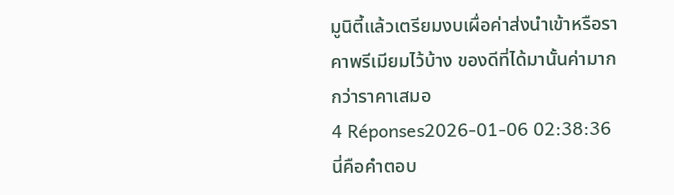มูนิตี้แล้วเตรียมงบเผื่อค่าส่งนำเข้าหรือราคาพรีเมียมไว้บ้าง ของดีที่ได้มานั้นค่ามากกว่าราคาเสมอ
4 Réponses2026-01-06 02:38:36
นี่คือคำตอบ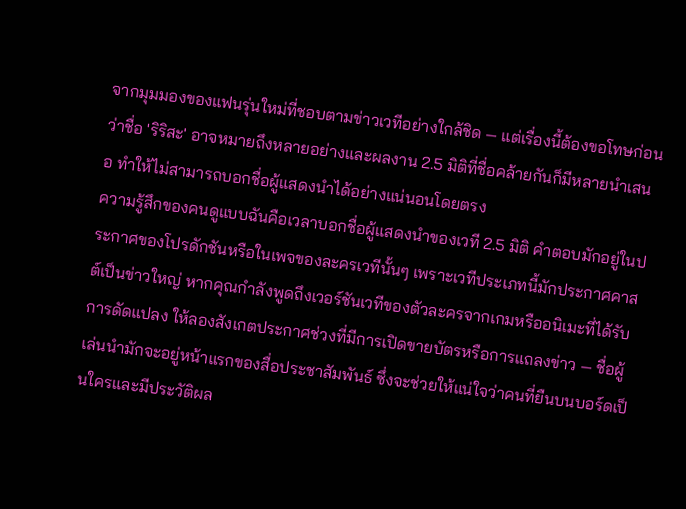จากมุมมองของแฟนรุ่นใหม่ที่ชอบตามข่าวเวทีอย่างใกล้ชิด — แต่เรื่องนี้ต้องขอโทษก่อนว่าชื่อ 'ริริสะ' อาจหมายถึงหลายอย่างและผลงาน 2.5 มิติที่ชื่อคล้ายกันก็มีหลายนำเสนอ ทำให้ไม่สามารถบอกชื่อผู้แสดงนำได้อย่างแน่นอนโดยตรง
ความรู้สึกของคนดูแบบฉันคือเวลาบอกชื่อผู้แสดงนำของเวที 2.5 มิติ คำตอบมักอยู่ในประกาศของโปรดักชันหรือในเพจของละครเวทีนั้นๆ เพราะเวทีประเภทนี้มักประกาศคาสต์เป็นข่าวใหญ่ หากคุณกำลังพูดถึงเวอร์ชันเวทีของตัวละครจากเกมหรืออนิเมะที่ได้รับการดัดแปลง ให้ลองสังเกตประกาศช่วงที่มีการเปิดขายบัตรหรือการแถลงข่าว — ชื่อผู้เล่นนำมักจะอยู่หน้าแรกของสื่อประชาสัมพันธ์ ซึ่งจะช่วยให้แน่ใจว่าคนที่ยืนบนบอร์ดเป็นใครและมีประวัติผล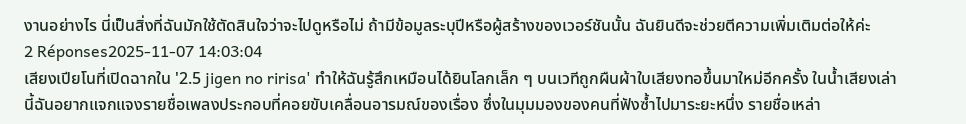งานอย่างไร นี่เป็นสิ่งที่ฉันมักใช้ตัดสินใจว่าจะไปดูหรือไม่ ถ้ามีข้อมูลระบุปีหรือผู้สร้างของเวอร์ชันนั้น ฉันยินดีจะช่วยตีความเพิ่มเติมต่อให้ค่ะ
2 Réponses2025-11-07 14:03:04
เสียงเปียโนที่เปิดฉากใน '2.5 jigen no ririsa' ทำให้ฉันรู้สึกเหมือนได้ยินโลกเล็ก ๆ บนเวทีถูกผืนผ้าใบเสียงทอขึ้นมาใหม่อีกครั้ง ในน้ำเสียงเล่านี้ฉันอยากแจกแจงรายชื่อเพลงประกอบที่คอยขับเคลื่อนอารมณ์ของเรื่อง ซึ่งในมุมมองของคนที่ฟังซ้ำไปมาระยะหนึ่ง รายชื่อเหล่า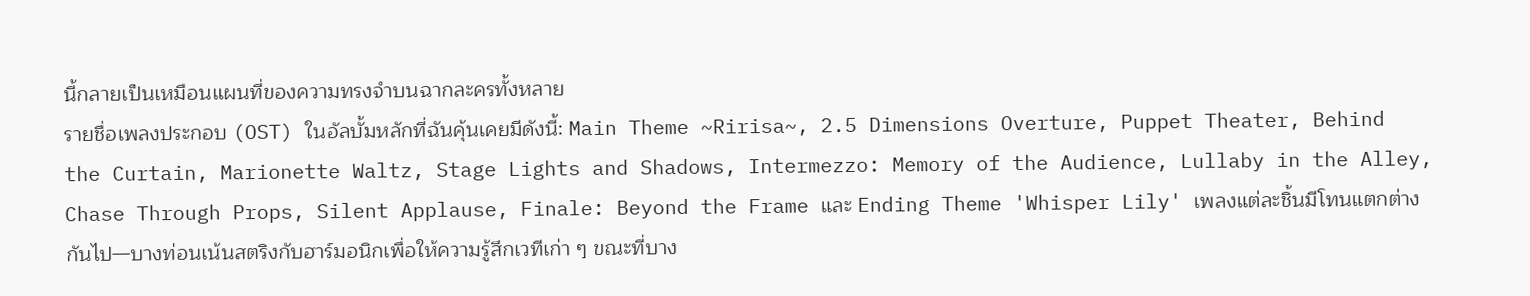นี้กลายเป็นเหมือนแผนที่ของความทรงจำบนฉากละครทั้งหลาย
รายชื่อเพลงประกอบ (OST) ในอัลบั้มหลักที่ฉันคุ้นเคยมีดังนี้: Main Theme ~Ririsa~, 2.5 Dimensions Overture, Puppet Theater, Behind the Curtain, Marionette Waltz, Stage Lights and Shadows, Intermezzo: Memory of the Audience, Lullaby in the Alley, Chase Through Props, Silent Applause, Finale: Beyond the Frame และ Ending Theme 'Whisper Lily' เพลงแต่ละชิ้นมีโทนแตกต่างกันไป—บางท่อนเน้นสตริงกับฮาร์มอนิกเพื่อให้ความรู้สึกเวทีเก่า ๆ ขณะที่บาง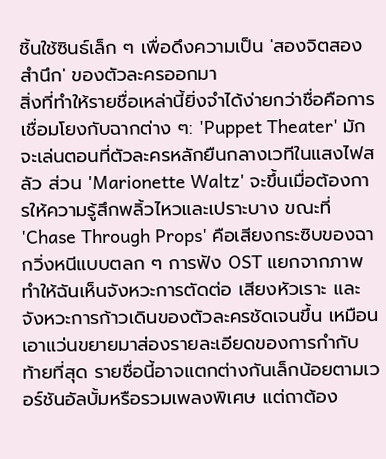ชิ้นใช้ซินธ์เล็ก ๆ เพื่อดึงความเป็น 'สองจิตสองสำนึก' ของตัวละครออกมา
สิ่งที่ทำให้รายชื่อเหล่านี้ยิ่งจำได้ง่ายกว่าชื่อคือการเชื่อมโยงกับฉากต่าง ๆ: 'Puppet Theater' มักจะเล่นตอนที่ตัวละครหลักยืนกลางเวทีในแสงไฟสลัว ส่วน 'Marionette Waltz' จะขึ้นเมื่อต้องการให้ความรู้สึกพลิ้วไหวและเปราะบาง ขณะที่ 'Chase Through Props' คือเสียงกระซิบของฉากวิ่งหนีแบบตลก ๆ การฟัง OST แยกจากภาพทำให้ฉันเห็นจังหวะการตัดต่อ เสียงหัวเราะ และจังหวะการก้าวเดินของตัวละครชัดเจนขึ้น เหมือนเอาแว่นขยายมาส่องรายละเอียดของการกำกับ
ท้ายที่สุด รายชื่อนี้อาจแตกต่างกันเล็กน้อยตามเวอร์ชันอัลบั้มหรือรวมเพลงพิเศษ แต่ถาต้อง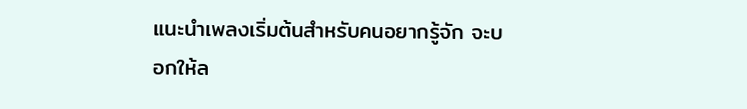แนะนำเพลงเริ่มต้นสำหรับคนอยากรู้จัก จะบอกให้ล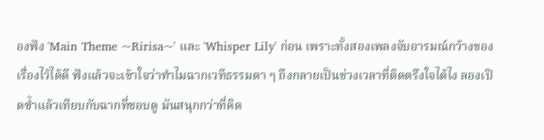องฟัง 'Main Theme ~Ririsa~' และ 'Whisper Lily' ก่อน เพราะทั้งสองเพลงจับอารมณ์กว้างของเรื่องไว้ได้ดี ฟังแล้วจะเข้าใจว่าทำไมฉากเวทีธรรมดา ๆ ถึงกลายเป็นช่วงเวลาที่ติดตรึงใจได้ไง ลองเปิดซ้ำแล้วเทียบกับฉากที่ชอบดู มันสนุกกว่าที่คิด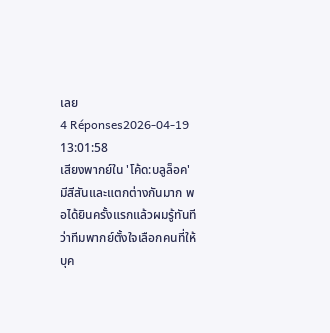เลย
4 Réponses2026-04-19 13:01:58
เสียงพากย์ใน 'โค้ด:บลูล็อค' มีสีสันและแตกต่างกันมาก พอได้ยินครั้งแรกแล้วผมรู้ทันทีว่าทีมพากย์ตั้งใจเลือกคนที่ให้บุค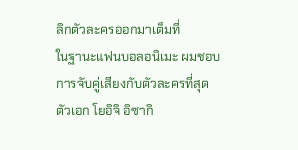ลิกตัวละครออกมาเต็มที่
ในฐานะแฟนบอลอนิเมะ ผมชอบการจับคู่เสียงกับตัวละครที่สุด ตัวเอก โยอิจิ อิซากิ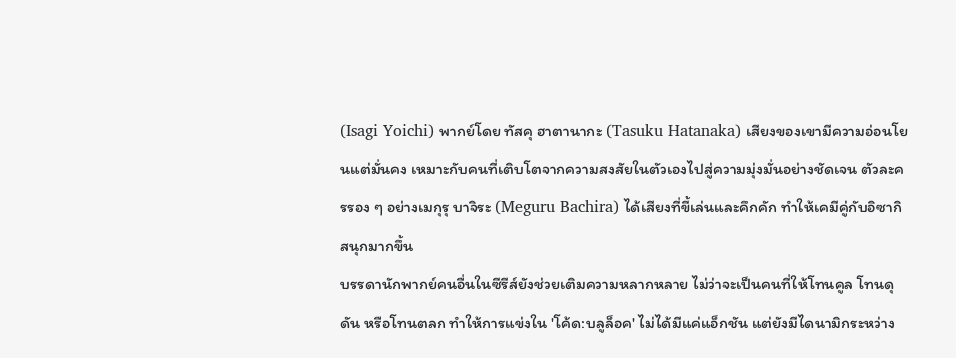(Isagi Yoichi) พากย์โดย ทัสคุ ฮาตานากะ (Tasuku Hatanaka) เสียงของเขามีความอ่อนโยนแต่มั่นคง เหมาะกับคนที่เติบโตจากความสงสัยในตัวเองไปสู่ความมุ่งมั่นอย่างชัดเจน ตัวละครรอง ๆ อย่างเมกุรุ บาจิระ (Meguru Bachira) ได้เสียงที่ขี้เล่นและคึกคัก ทำให้เคมีคู่กับอิซากิสนุกมากขึ้น
บรรดานักพากย์คนอื่นในซีรีส์ยังช่วยเติมความหลากหลาย ไม่ว่าจะเป็นคนที่ให้โทนคูล โทนดุดัน หรือโทนตลก ทำให้การแข่งใน 'โค้ด:บลูล็อค' ไม่ได้มีแค่แอ็กชัน แต่ยังมีไดนามิกระหว่าง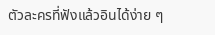ตัวละครที่ฟังแล้วอินได้ง่าย ๆ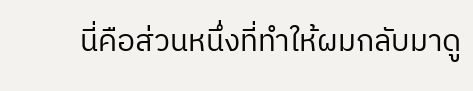นี่คือส่วนหนึ่งที่ทำให้ผมกลับมาดู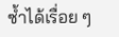ซ้ำได้เรื่อย ๆ